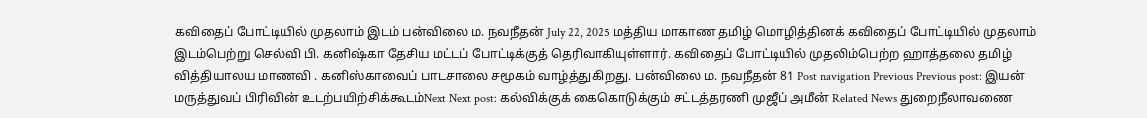கவிதைப் போட்டியில் முதலாம் இடம் பன்விலை ம. நவநீதன் July 22, 2025 மத்திய மாகாண தமிழ் மொழித்தினக் கவிதைப் போட்டியில் முதலாம் இடம்பெற்று செல்வி பி. கனிஷ்கா தேசிய மட்டப் போட்டிக்குத் தெரிவாகியுள்ளார். கவிதைப் போட்டியில் முதலிம்பெற்ற ஹாத்தலை தமிழ் வித்தியாலய மாணவி . கனிஸ்காவைப் பாடசாலை சமூகம் வாழ்த்துகிறது. பன்விலை ம. நவநீதன் 81 Post navigation Previous Previous post: இயன் மருத்துவப் பிரிவின் உடற்பயிற்சிக்கூடம்Next Next post: கல்விக்குக் கைகொடுக்கும் சட்டத்தரணி முஜீப் அமீன் Related News துறைநீலாவணை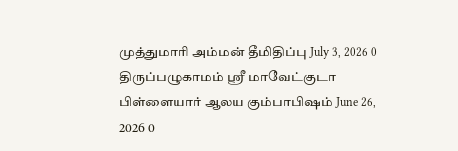முத்துமாரி அம்மன் தீமிதிப்பு July 3, 2026 0 திருப்பழுகாமம் ஸ்ரீ மாவேட்குடா பிள்ளையார் ஆலய கும்பாபிஷம் June 26, 2026 0